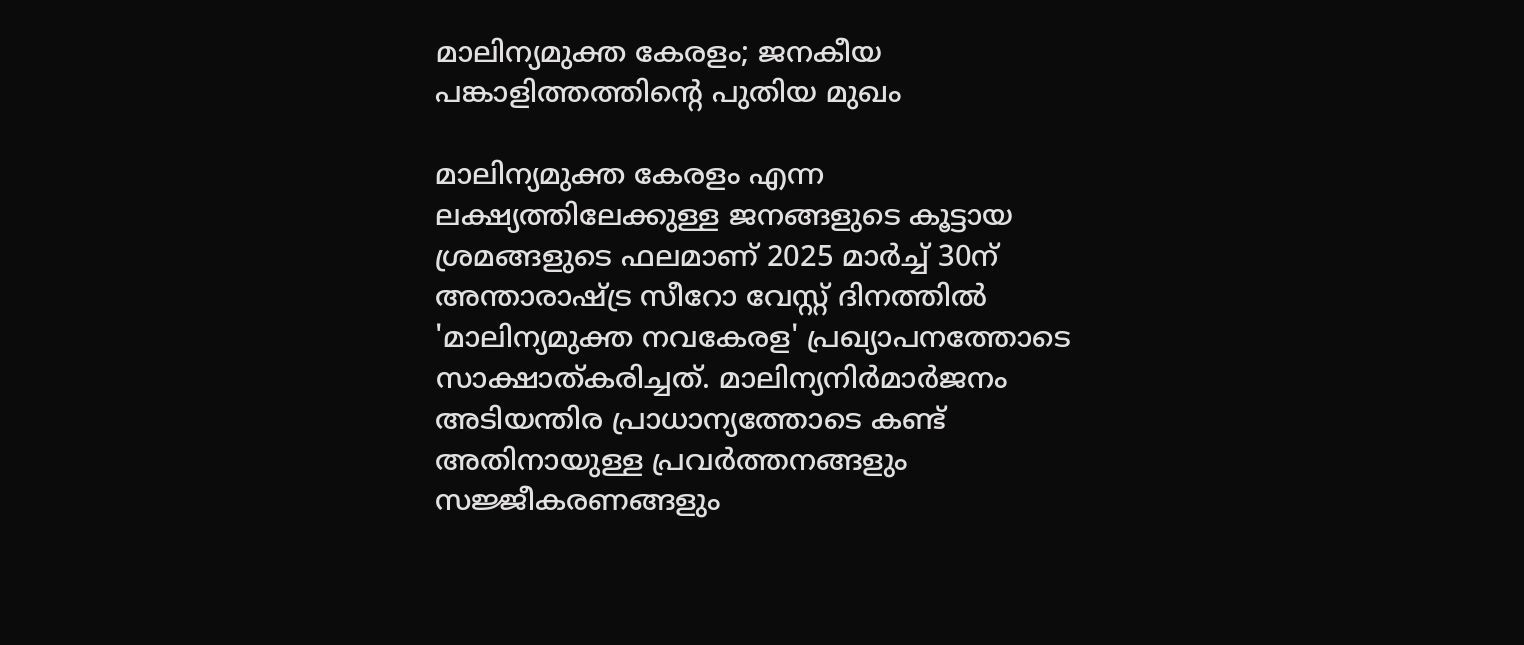മാലിന്യമുക്ത കേരളം; ജനകീയ പങ്കാളിത്തത്തിന്റെ പുതിയ മുഖം

മാലിന്യമുക്ത കേരളം എന്ന ലക്ഷ്യത്തിലേക്കുള്ള ജനങ്ങളുടെ കൂട്ടായ ശ്രമങ്ങളുടെ ഫലമാണ് 2025 മാർച്ച് 30ന് അന്താരാഷ്ട്ര സീറോ വേസ്റ്റ് ദിനത്തിൽ 'മാലിന്യമുക്ത നവകേരള' പ്രഖ്യാപനത്തോടെ സാക്ഷാത്കരിച്ചത്. മാലിന്യനിർമാർജനം അടിയന്തിര പ്രാധാന്യത്തോടെ കണ്ട് അതിനായുള്ള പ്രവർത്തനങ്ങളും സജ്ജീകരണങ്ങളും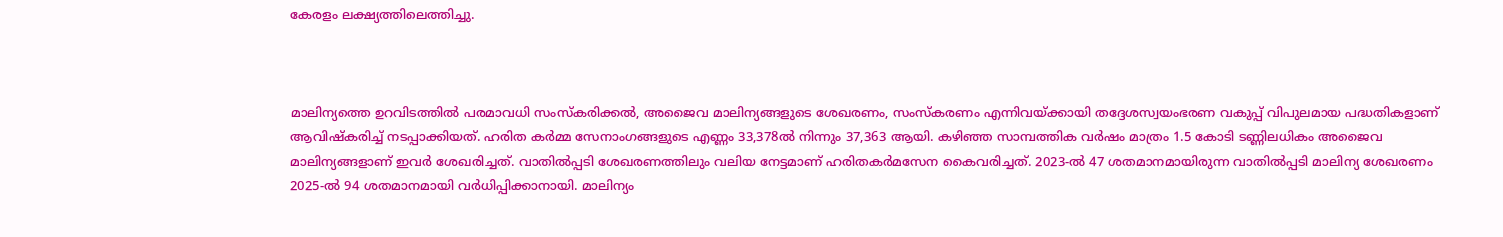കേരളം ലക്ഷ്യത്തിലെത്തിച്ചു.



മാലിന്യത്തെ ഉറവിടത്തിൽ പരമാവധി സംസ്‌കരിക്കൽ, അജൈവ മാലിന്യങ്ങളുടെ ശേഖരണം, സംസ്‌കരണം എന്നിവയ്ക്കായി തദ്ദേശസ്വയംഭരണ വകുപ്പ് വിപുലമായ പദ്ധതികളാണ് ആവിഷ്‌കരിച്ച് നടപ്പാക്കിയത്. ഹരിത കർമ്മ സേനാംഗങ്ങളുടെ എണ്ണം 33,378ൽ നിന്നും 37,363 ആയി. കഴിഞ്ഞ സാമ്പത്തിക വർഷം മാത്രം 1.5 കോടി ടണ്ണിലധികം അജൈവ മാലിന്യങ്ങളാണ് ഇവർ ശേഖരിച്ചത്. വാതിൽപ്പടി ശേഖരണത്തിലും വലിയ നേട്ടമാണ് ഹരിതകർമസേന കൈവരിച്ചത്. 2023-ൽ 47 ശതമാനമായിരുന്ന വാതിൽപ്പടി മാലിന്യ ശേഖരണം 2025-ൽ 94 ശതമാനമായി വർധിപ്പിക്കാനായി. മാലിന്യം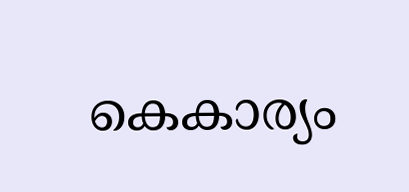കെകാര്യം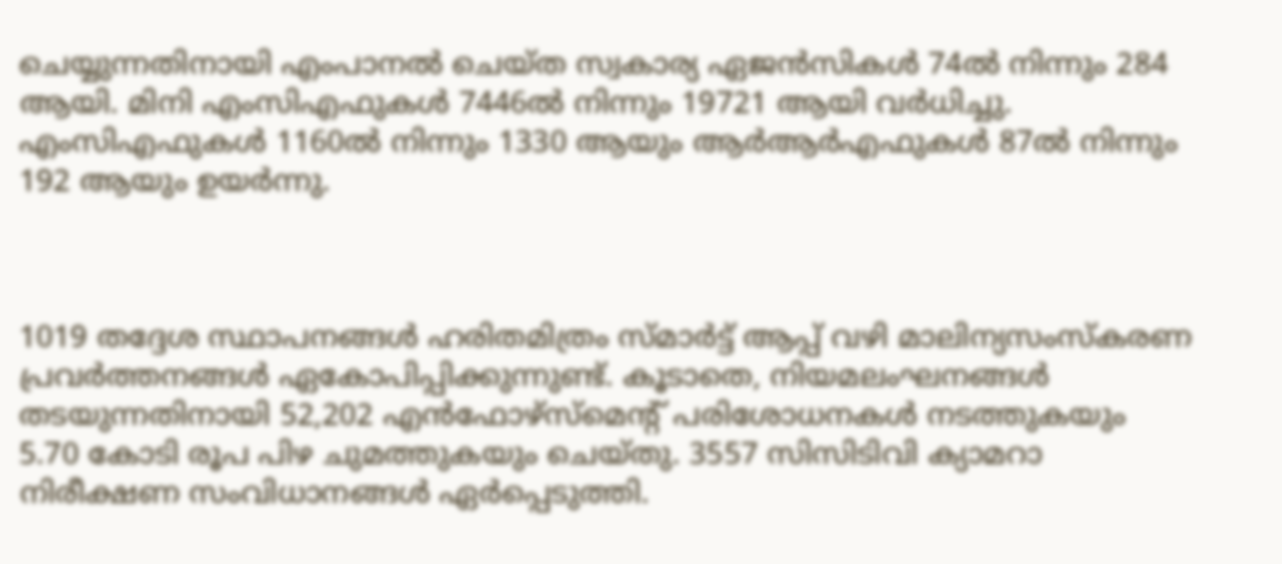ചെയ്യുന്നതിനായി എംപാനൽ ചെയ്ത സ്വകാര്യ ഏജൻസികൾ 74ൽ നിന്നും 284 ആയി. മിനി എംസിഎഫുകൾ 7446ൽ നിന്നും 19721 ആയി വർധിച്ചു. എംസിഎഫുകൾ 1160ൽ നിന്നും 1330 ആയും ആർആർഎഫുകൾ 87ൽ നിന്നും 192 ആയും ഉയർന്നു.



1019 തദ്ദേശ സ്ഥാപനങ്ങൾ ഹരിതമിത്രം സ്മാർട്ട് ആപ്പ് വഴി മാലിന്യസംസ്‌കരണ പ്രവർത്തനങ്ങൾ ഏകോപിപ്പിക്കുന്നുണ്ട്. കൂടാതെ, നിയമലംഘനങ്ങൾ തടയുന്നതിനായി 52,202 എൻഫോഴ്‌സ്‌മെന്റ് പരിശോധനകൾ നടത്തുകയും 5.70 കോടി രൂപ പിഴ ചുമത്തുകയും ചെയ്തു. 3557 സിസിടിവി ക്യാമറാ നിരീക്ഷണ സംവിധാനങ്ങൾ ഏർപ്പെടുത്തി.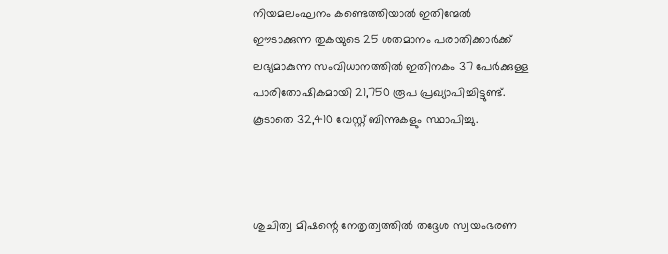നിയമലംഘനം കണ്ടെത്തിയാൽ ഇതിന്മേൽ ഈടാക്കുന്ന തുകയുടെ 25 ശതമാനം പരാതിക്കാർക്ക് ലഭ്യമാകുന്ന സംവിധാനത്തിൽ ഇതിനകം 37 പേർക്കുള്ള പാരിതോഷികമായി 21,750 രൂപ പ്രഖ്യാപിച്ചിട്ടുണ്ട്. കൂടാതെ 32,410 വേസ്റ്റ് ബിന്നുകളും സ്ഥാപിച്ചു.



ശുചിത്വ മിഷന്റെ നേതൃത്വത്തിൽ തദ്ദേശ സ്വയംഭരണ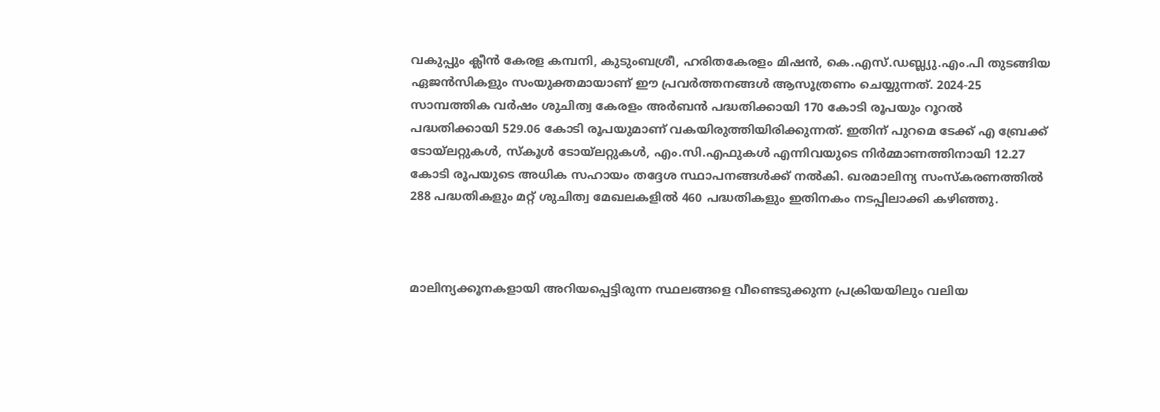വകുപ്പും ക്ലീൻ കേരള കമ്പനി, കുടുംബശ്രീ, ഹരിതകേരളം മിഷൻ, കെ.എസ്.ഡബ്ല്യു.എം.പി തുടങ്ങിയ ഏജൻസികളും സംയുക്തമായാണ് ഈ പ്രവർത്തനങ്ങൾ ആസൂത്രണം ചെയ്യുന്നത്. 2024-25 സാമ്പത്തിക വർഷം ശുചിത്വ കേരളം അർബൻ പദ്ധതിക്കായി 170 കോടി രൂപയും റൂറൽ പദ്ധതിക്കായി 529.06 കോടി രൂപയുമാണ് വകയിരുത്തിയിരിക്കുന്നത്. ഇതിന് പുറമെ ടേക്ക് എ ബ്രേക്ക് ടോയ്‌ലറ്റുകൾ, സ്കൂൾ ടോയ്‌ലറ്റുകൾ, എം.സി.എഫുകൾ എന്നിവയുടെ നിർമ്മാണത്തിനായി 12.27 കോടി രൂപയുടെ അധിക സഹായം തദ്ദേശ സ്ഥാപനങ്ങൾക്ക് നൽകി. ഖരമാലിന്യ സംസ്‌കരണത്തിൽ 288 പദ്ധതികളും മറ്റ് ശുചിത്വ മേഖലകളിൽ 460 പദ്ധതികളും ഇതിനകം നടപ്പിലാക്കി കഴിഞ്ഞു.



മാലിന്യക്കൂനകളായി അറിയപ്പെട്ടിരുന്ന സ്ഥലങ്ങളെ വീണ്ടെടുക്കുന്ന പ്രക്രിയയിലും വലിയ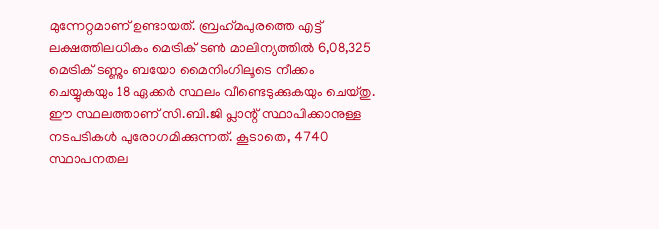മുന്നേറ്റമാണ് ഉണ്ടായത്. ബ്രഹ്‌മപുരത്തെ എട്ട് ലക്ഷത്തിലധികം മെട്രിക് ടൺ മാലിന്യത്തിൽ 6,08,325 മെട്രിക് ടണ്ണും ബയോ മൈനിംഗിലൂടെ നീക്കം ചെയ്യുകയും 18 ഏക്കർ സ്ഥലം വീണ്ടെടുക്കുകയും ചെയ്തു. ഈ സ്ഥലത്താണ് സി.ബി.ജി പ്ലാന്റ് സ്ഥാപിക്കാനുള്ള നടപടികൾ പുരോഗമിക്കുന്നത്. കൂടാതെ, 4740 സ്ഥാപനതല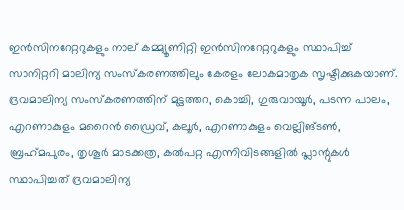ഇൻസിനറേറ്ററുകളും നാല് കമ്മ്യൂണിറ്റി ഇൻസിനറേറ്ററുകളും സ്ഥാപിച്ച് സാനിറ്ററി മാലിന്യ സംസ്‌കരണത്തിലും കേരളം ലോകമാതൃക സൃഷ്ടിക്കുകയാണ്. ദ്രവമാലിന്യ സംസ്‌കരണത്തിന് മുട്ടത്തറ, കൊച്ചി, ഗുരുവായൂർ, പടന്ന പാലം, എറണാകുളം മറൈൻ ഡ്രൈവ്, കലൂർ, എറണാകുളം വെല്ലിങ്ടൺ, ബ്രഹ്‌മപുരം, തൃശൂർ മാടക്കത്ര, കൽപറ്റ എന്നിവിടങ്ങളിൽ പ്ലാന്റുകൾ സ്ഥാപിച്ചത് ദ്രവമാലിന്യ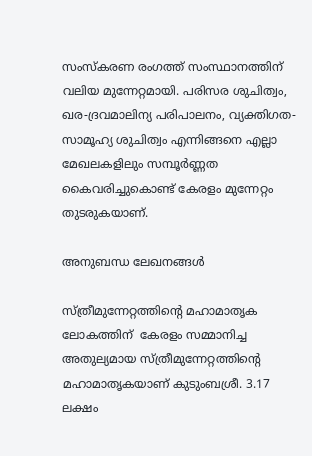സംസ്‌കരണ രംഗത്ത് സംസ്ഥാനത്തിന് വലിയ മുന്നേറ്റമായി. പരിസര ശുചിത്വം, ഖര-ദ്രവമാലിന്യ പരിപാലനം, വ്യക്തിഗത-സാമൂഹ്യ ശുചിത്വം എന്നിങ്ങനെ എല്ലാ മേഖലകളിലും സമ്പൂർണ്ണത കൈവരിച്ചുകൊണ്ട് കേരളം മുന്നേറ്റം തുടരുകയാണ്.

അനുബന്ധ ലേഖനങ്ങൾ

സ്ത്രീമുന്നേറ്റത്തിന്റെ മഹാമാതൃക
ലോകത്തിന്  കേരളം സമ്മാനിച്ച അതുല്യമായ സ്ത്രീമുന്നേറ്റത്തിന്റെ മഹാമാതൃകയാണ് കുടുംബശ്രീ. 3.17 ലക്ഷം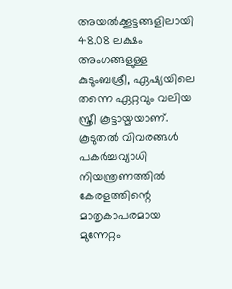അയൽക്കൂട്ടങ്ങളിലായി 48.08 ലക്ഷം അംഗങ്ങളുള്ള കുടുംബശ്രീ, ഏഷ്യയിലെ തന്നെ ഏറ്റവും വലിയ സ്ത്രീ കൂട്ടായ്മയാണ്.
കൂടുതൽ വിവരങ്ങൾ
പകർച്ചവ്യാധി നിയന്ത്രണത്തിൽ കേരളത്തിന്റെ മാതൃകാപരമായ മുന്നേറ്റം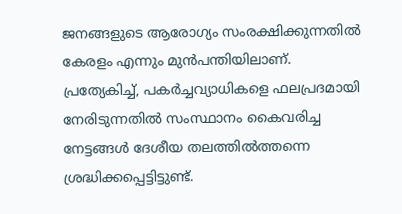ജനങ്ങളുടെ ആരോഗ്യം സംരക്ഷിക്കുന്നതിൽ കേരളം എന്നും മുൻപന്തിയിലാണ്. പ്രത്യേകിച്ച്, പകർച്ചവ്യാധികളെ ഫലപ്രദമായി നേരിടുന്നതിൽ സംസ്ഥാനം കൈവരിച്ച നേട്ടങ്ങൾ ദേശീയ തലത്തിൽത്തന്നെ ശ്രദ്ധിക്കപ്പെട്ടിട്ടുണ്ട്.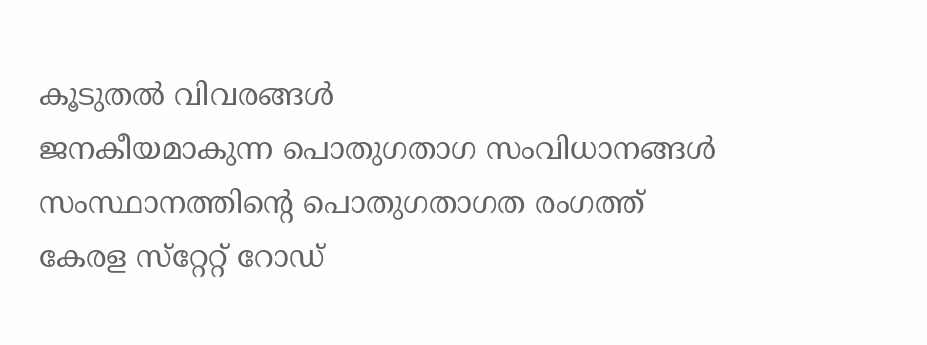കൂടുതൽ വിവരങ്ങൾ
ജനകീയമാകുന്ന പൊതുഗതാഗ സംവിധാനങ്ങള്‍
സംസ്ഥാനത്തിന്റെ പൊതുഗതാഗത രംഗത്ത് കേരള സ്‌റ്റേറ്റ് റോഡ്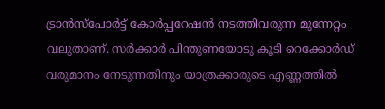ട്രാന്‍സ്‌പോര്‍ട്ട് കോര്‍പ്പറേഷന്‍ നടത്തിവരുന്ന മുന്നേറ്റം വലുതാണ്. സര്‍ക്കാര്‍ പിന്തുണയോടു കൂടി റെക്കോര്‍ഡ് വരുമാനം നേടുന്നതിനും യാത്രക്കാരുടെ എണ്ണത്തില്‍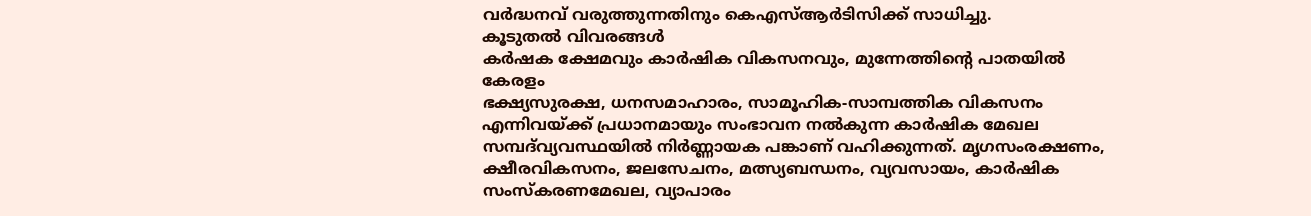വര്‍ദ്ധനവ് വരുത്തുന്നതിനും കെഎസ്ആര്‍ടിസിക്ക് സാധിച്ചു.
കൂടുതൽ വിവരങ്ങൾ
കർഷക ക്ഷേമവും കാർഷിക വികസനവും, മുന്നേത്തിന്റെ പാതയിൽ കേരളം
ഭക്ഷ്യസുരക്ഷ, ധനസമാഹാരം, സാമൂഹിക-സാമ്പത്തിക വികസനം എന്നിവയ്ക്ക് പ്രധാനമായും സംഭാവന നല്‍കുന്ന കാര്‍ഷിക മേഖല സമ്പദ്‍വ്യവസ്ഥയിൽ നിര്‍ണ്ണായക പങ്കാണ് വഹിക്കുന്നത്. മൃഗസംരക്ഷണം, ക്ഷീരവികസനം, ജലസേചനം, മത്സ്യബന്ധനം, വ്യവസായം, കാര്‍ഷിക സംസ്കരണമേഖല, വ്യാപാരം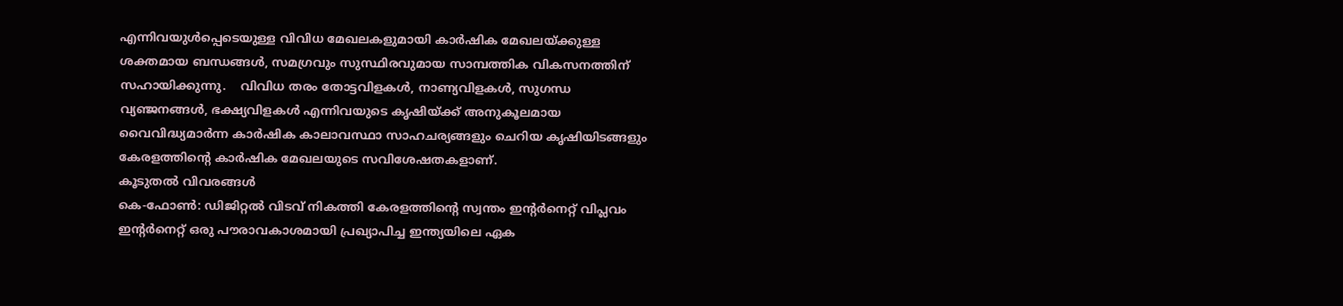എന്നിവയുള്‍പ്പെടെയുള്ള വിവിധ മേഖലകളുമായി കാര്‍ഷിക മേഖലയ്ക്കുള്ള ശക്തമായ ബന്ധങ്ങള്‍, സമഗ്രവും സുസ്ഥിരവുമായ സാമ്പത്തിക വികസനത്തിന് സഹായിക്കുന്നു.    വിവിധ തരം തോട്ടവിളകള്‍, നാണ്യവിളകള്‍, സുഗന്ധ വ്യഞ്ജനങ്ങള്‍, ഭക്ഷ്യവിളകള്‍ എന്നിവയുടെ കൃഷിയ്ക്ക് അനുകൂലമായ വൈവിദ്ധ്യമാര്‍ന്ന കാര്‍ഷിക കാലാവസ്ഥാ സാഹചര്യങ്ങളും ചെറിയ കൃഷിയിടങ്ങളും കേരളത്തിന്റെ കാര്‍ഷിക മേഖലയുടെ സവിശേഷതകളാണ്.
കൂടുതൽ വിവരങ്ങൾ
കെ-ഫോൺ: ഡിജിറ്റൽ വിടവ് നികത്തി കേരളത്തിന്റെ സ്വന്തം ഇന്റർനെറ്റ് വിപ്ലവം
ഇന്റർനെറ്റ് ഒരു പൗരാവകാശമായി പ്രഖ്യാപിച്ച ഇന്ത്യയിലെ ഏക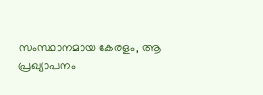സംസ്ഥാനമായ കേരളം, ആ പ്രഖ്യാപനം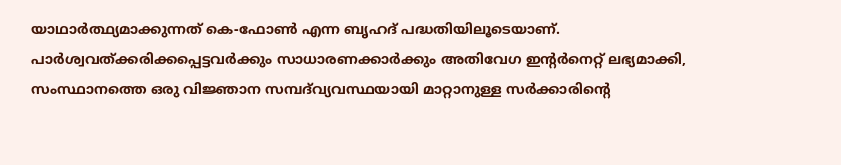യാഥാർത്ഥ്യമാക്കുന്നത് കെ-ഫോൺ എന്ന ബൃഹദ് പദ്ധതിയിലൂടെയാണ്. പാർശ്വവത്ക്കരിക്കപ്പെട്ടവർക്കും സാധാരണക്കാർക്കും അതിവേഗ ഇന്റർനെറ്റ് ലഭ്യമാക്കി, സംസ്ഥാനത്തെ ഒരു വിജ്ഞാന സമ്പദ്‌വ്യവസ്ഥയായി മാറ്റാനുള്ള സർക്കാരിന്റെ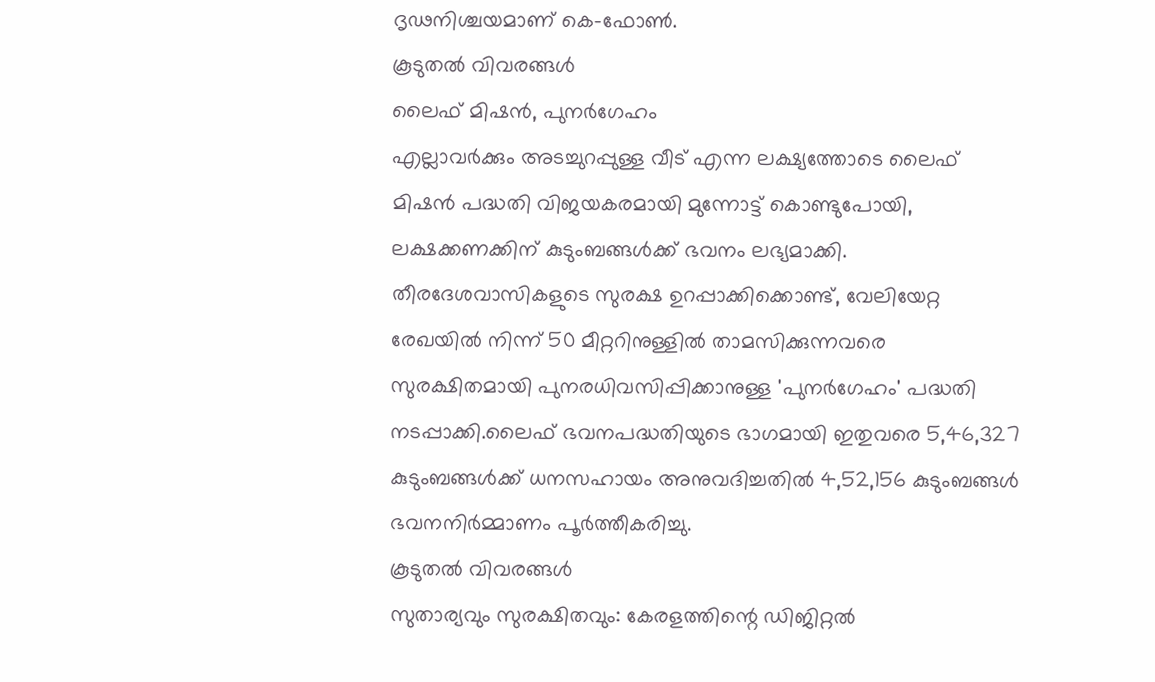ദൃഢനിശ്ചയമാണ് കെ-ഫോൺ.
കൂടുതൽ വിവരങ്ങൾ
ലൈഫ് മിഷൻ, പുനർഗേഹം
എല്ലാവർക്കും അടച്ചുറപ്പുള്ള വീട് എന്ന ലക്ഷ്യത്തോടെ ലൈഫ് മിഷൻ പദ്ധതി വിജയകരമായി മുന്നോട്ട് കൊണ്ടുപോയി, ലക്ഷക്കണക്കിന് കുടുംബങ്ങൾക്ക് ഭവനം ലഭ്യമാക്കി. തീരദേശവാസികളുടെ സുരക്ഷ ഉറപ്പാക്കിക്കൊണ്ട്, വേലിയേറ്റ രേഖയിൽ നിന്ന് 50 മീറ്ററിനുള്ളിൽ താമസിക്കുന്നവരെ സുരക്ഷിതമായി പുനരധിവസിപ്പിക്കാനുള്ള 'പുനർഗേഹം' പദ്ധതി നടപ്പാക്കി.ലൈഫ് ഭവനപദ്ധതിയുടെ ഭാഗമായി ഇതുവരെ 5,46,327 കുടുംബങ്ങൾക്ക് ധനസഹായം അനുവദിച്ചതിൽ 4,52,156 കുടുംബങ്ങൾ ഭവനനിർമ്മാണം പൂർത്തീകരിച്ചു.
കൂടുതൽ വിവരങ്ങൾ
സുതാര്യവും സുരക്ഷിതവും: കേരളത്തിന്റെ ഡിജിറ്റൽ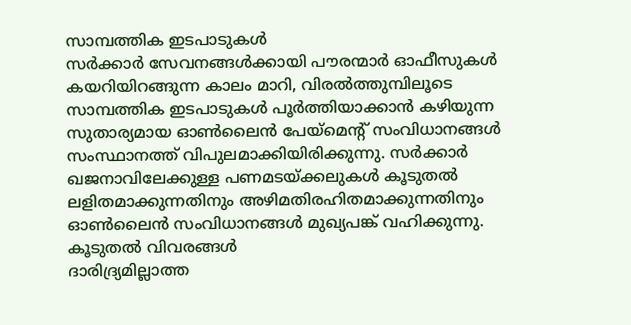സാമ്പത്തിക ഇടപാടുകൾ
സർക്കാർ സേവനങ്ങൾക്കായി പൗരന്മാർ ഓഫീസുകൾ കയറിയിറങ്ങുന്ന കാലം മാറി, വിരൽത്തുമ്പിലൂടെ സാമ്പത്തിക ഇടപാടുകൾ പൂർത്തിയാക്കാൻ കഴിയുന്ന സുതാര്യമായ ഓൺലൈൻ പേയ്‌മെന്റ് സംവിധാനങ്ങൾ സംസ്ഥാനത്ത് വിപുലമാക്കിയിരിക്കുന്നു. സർക്കാർ ഖജനാവിലേക്കുള്ള പണമടയ്ക്കലുകൾ കൂടുതൽ ലളിതമാക്കുന്നതിനും അഴിമതിരഹിതമാക്കുന്നതിനും ഓൺലൈൻ സംവിധാനങ്ങൾ മുഖ്യപങ്ക് വഹിക്കുന്നു.
കൂടുതൽ വിവരങ്ങൾ
ദാരിദ്ര്യമില്ലാത്ത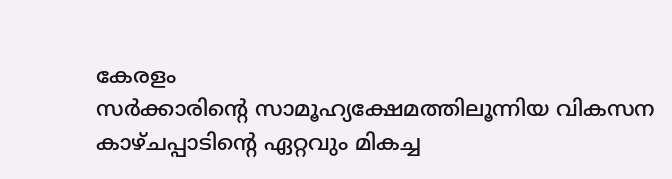കേരളം
സർക്കാരിന്റെ സാമൂഹ്യക്ഷേമത്തിലൂന്നിയ വികസന കാഴ്ചപ്പാടിന്റെ ഏറ്റവും മികച്ച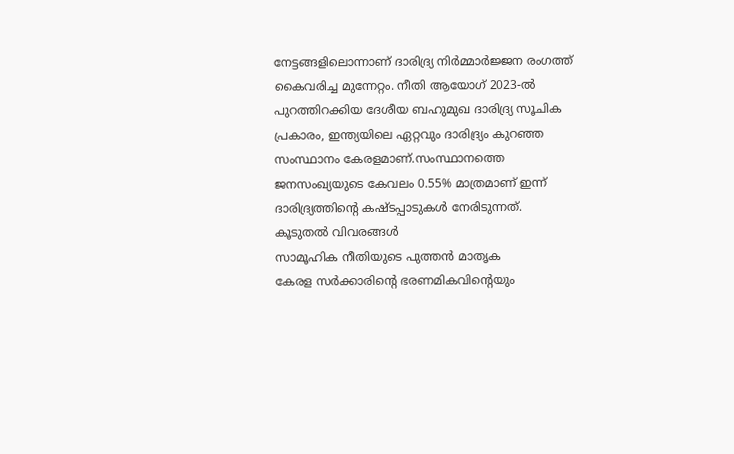നേട്ടങ്ങളിലൊന്നാണ് ദാരിദ്ര്യ നിർമ്മാർജ്ജന രംഗത്ത് കൈവരിച്ച മുന്നേറ്റം. നീതി ആയോഗ് 2023-ൽ പുറത്തിറക്കിയ ദേശീയ ബഹുമുഖ ദാരിദ്ര്യ സൂചിക പ്രകാരം, ഇന്ത്യയിലെ ഏറ്റവും ദാരിദ്ര്യം കുറഞ്ഞ സംസ്ഥാനം കേരളമാണ്.സംസ്ഥാനത്തെ ജനസംഖ്യയുടെ കേവലം 0.55% മാത്രമാണ് ഇന്ന് ദാരിദ്ര്യത്തിന്റെ കഷ്ടപ്പാടുകൾ നേരിടുന്നത്.
കൂടുതൽ വിവരങ്ങൾ
സാമൂഹിക നീതിയുടെ പുത്തൻ മാതൃക
കേരള സർക്കാരിന്റെ ഭരണമികവിന്റെയും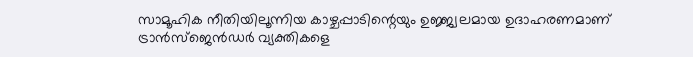സാമൂഹിക നീതിയിലൂന്നിയ കാഴ്ചപ്പാടിന്റെയും ഉജ്ജ്വലമായ ഉദാഹരണമാണ് ട്രാൻസ്‌ജെൻഡർ വ്യക്തികളെ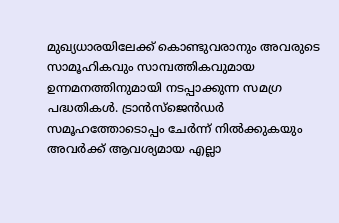മുഖ്യധാരയിലേക്ക് കൊണ്ടുവരാനും അവരുടെ സാമൂഹികവും സാമ്പത്തികവുമായ ഉന്നമനത്തിനുമായി നടപ്പാക്കുന്ന സമഗ്ര പദ്ധതികൾ. ട്രാൻസ്‌ജെൻഡർ സമൂഹത്തോടൊപ്പം ചേർന്ന് നിൽക്കുകയും അവർക്ക് ആവശ്യമായ എല്ലാ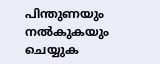പിന്തുണയും നൽകുകയും ചെയ്യുക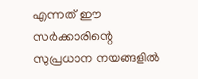എന്നത് ഈ സർക്കാരിന്റെ സുപ്രധാന നയങ്ങളിൽ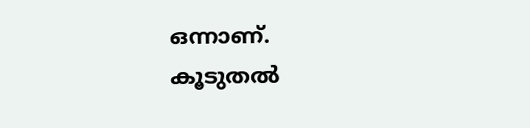ഒന്നാണ്.
കൂടുതൽ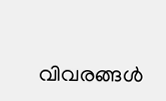വിവരങ്ങൾ